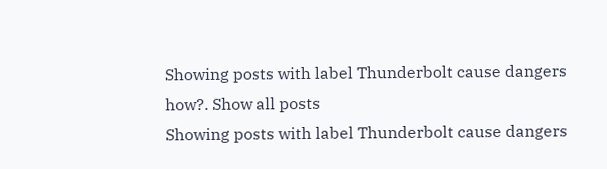Showing posts with label Thunderbolt cause dangers how?. Show all posts
Showing posts with label Thunderbolt cause dangers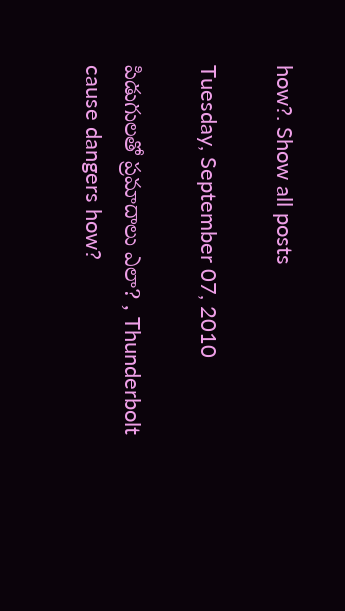how?. Show all posts

Tuesday, September 07, 2010

పిడుగులతో ప్రమాదాలు ఎలా? , Thunderbolt cause dangers how?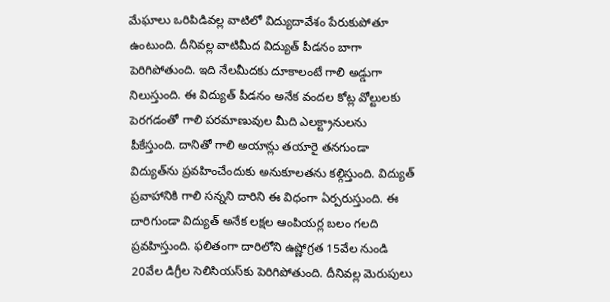మేఘాలు ఒరిపిడివల్ల వాటిలో విద్యుదావేశం పేరుకుపోతూ ఉంటుంది. దీనివల్ల వాటిమీద విద్యుత్ పీడనం బాగా పెరిగిపోతుంది. ఇది నేలమీదకు దూకాలంటే గాలి అడ్డుగా నిలుస్తుంది. ఈ విద్యుత్ పీడనం అనేక వందల కోట్ల వోల్టులకు పెరగడంతో గాలి పరమాణువుల మీది ఎలక్ట్రానులను పీకేస్తుంది. దానితో గాలి అయాన్లు తయారై తనగుండా విద్యుత్‌ను ప్రవహించేందుకు అనుకూలతను కల్గిస్తుంది. విద్యుత్ ప్రవాహానికి గాలి సన్నని దారిని ఈ విధంగా ఏర్పరుస్తుంది. ఈ దారిగుండా విద్యుత్ అనేక లక్షల ఆంపియర్ల బలం గలది ప్రవహిస్తుంది. ఫలితంగా దారిలోని ఉష్ణోగ్రత 15వేల నుండి 20వేల డిగ్రీల సెలిసియస్‌కు పెరిగిపోతుంది. దీనివల్ల మెరుపులు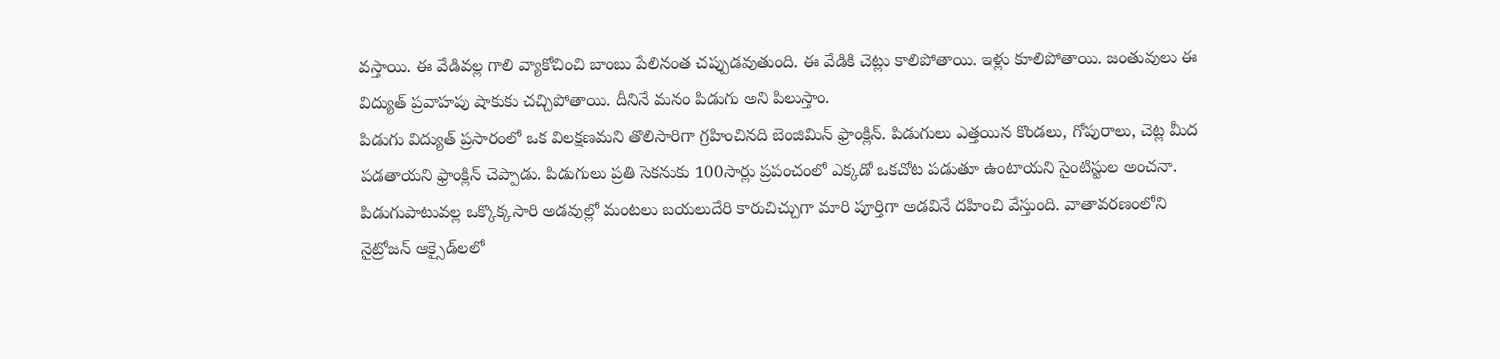వస్తాయి. ఈ వేడివల్ల గాలి వ్యాకోచించి బాంబు పేలినంత చప్పుడవుతుంది. ఈ వేడికి చెట్లు కాలిపోతాయి. ఇళ్లు కూలిపోతాయి. జంతువులు ఈ విద్యుత్ ప్రవాహపు షాకుకు చచ్చిపోతాయి. దీనినే మనం పిడుగు అని పిలుస్తాం.
పిడుగు విద్యుత్ ప్రసారంలో ఒక విలక్షణమని తొలిసారిగా గ్రహించినది బెంజిమిన్ ఫ్రాంక్లిన్. పిడుగులు ఎత్తయిన కొండలు, గోపురాలు, చెట్ల మీద పడతాయని ఫ్రాంక్లిన్ చెప్పాడు. పిడుగులు ప్రతి సెకనుకు 100సార్లు ప్రపంచంలో ఎక్కడో ఒకచోట పడుతూ ఉంటాయని సైంటిస్టుల అంచనా. పిడుగుపాటువల్ల ఒక్కొక్కసారి అడవుల్లో మంటలు బయలుదేరి కారుచిచ్చుగా మారి పూర్తిగా అడవినే దహించి వేస్తుంది. వాతావరణంలోని నైట్రోజన్ ఆక్సైడ్‌లలో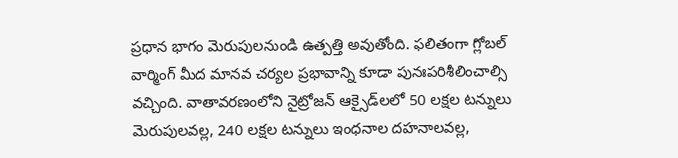ప్రధాన భాగం మెరుపులనుండి ఉత్పత్తి అవుతోంది. ఫలితంగా గ్లోబల్ వార్మింగ్ మీద మానవ చర్యల ప్రభావాన్ని కూడా పునఃపరిశీలించాల్సి వచ్చింది. వాతావరణంలోని నైట్రోజన్ ఆక్సైడ్‌లలో 50 లక్షల టన్నులు మెరుపులవల్ల, 240 లక్షల టన్నులు ఇంధనాల దహనాలవల్ల,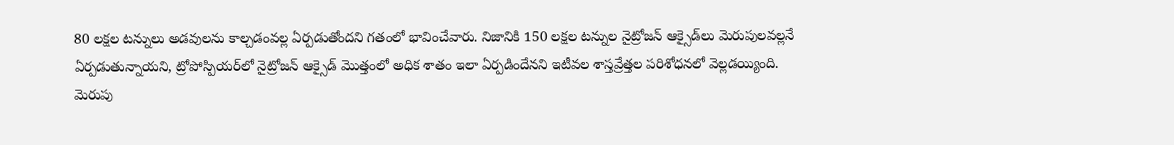80 లక్షల టన్నులు అడవులను కాల్చడంవల్ల ఏర్పడుతోందని గతంలో భావించేవారు. నిజానికి 150 లక్షల టన్నుల నైట్రోజన్ ఆక్సైడ్‌లు మెరుపులవల్లనే ఏర్పడుతున్నాయని, ట్రోపోస్పియర్‌లో నైట్రోజన్ ఆక్సైడ్ మొత్తంలో అధిక శాతం ఇలా ఏర్పడిందేనని ఇటీవల శాస్తవ్రేత్తల పరిశోధనలో వెల్లడయ్యింది.
మెరుపు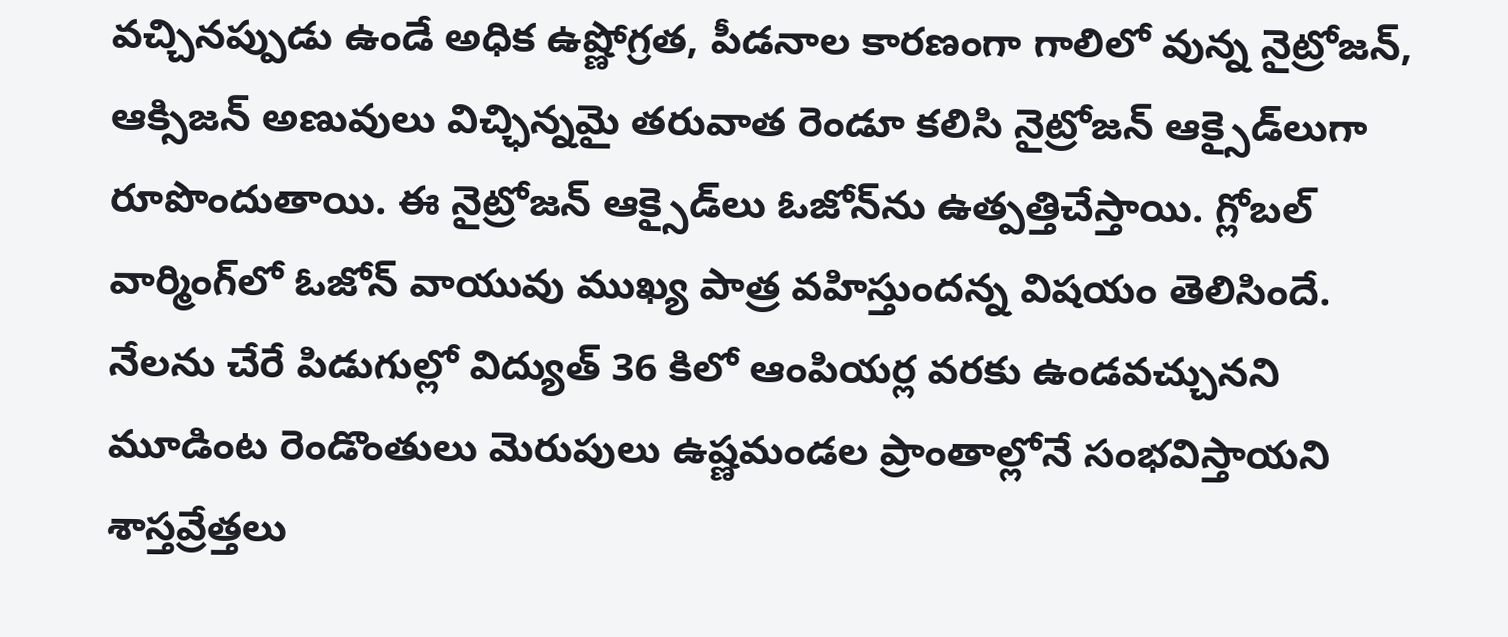వచ్చినప్పుడు ఉండే అధిక ఉష్ణోగ్రత, పీడనాల కారణంగా గాలిలో వున్న నైట్రోజన్, ఆక్సిజన్ అణువులు విచ్ఛిన్నమై తరువాత రెండూ కలిసి నైట్రోజన్ ఆక్సైడ్‌లుగా రూపొందుతాయి. ఈ నైట్రోజన్ ఆక్సైడ్‌లు ఓజోన్‌ను ఉత్పత్తిచేస్తాయి. గ్లోబల్ వార్మింగ్‌లో ఓజోన్ వాయువు ముఖ్య పాత్ర వహిస్తుందన్న విషయం తెలిసిందే. నేలను చేరే పిడుగుల్లో విద్యుత్ 36 కిలో ఆంపియర్ల వరకు ఉండవచ్చునని మూడింట రెండొంతులు మెరుపులు ఉష్ణమండల ప్రాంతాల్లోనే సంభవిస్తాయని శాస్తవ్రేత్తలు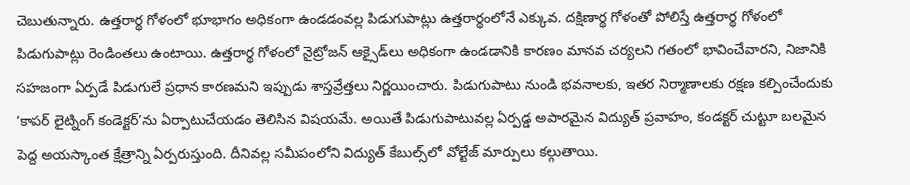చెబుతున్నారు. ఉత్తరార్థ గోళంలో భూభాగం అధికంగా ఉండడంవల్ల పిడుగుపాట్లు ఉత్తరార్థంలోనే ఎక్కువ. దక్షిణార్థ గోళంతో పోలిస్తే ఉత్తరార్థ గోళంలో పిడుగుపాట్లు రెండింతలు ఉంటాయి. ఉత్తరార్థ గోళంలో నైట్రోజన్ ఆక్సైడ్‌లు అధికంగా ఉండడానికి కారణం మానవ చర్యలని గతంలో భావించేవారని, నిజానికి సహజంగా ఏర్పడే పిడుగులే ప్రధాన కారణమని ఇప్పుడు శాస్తవ్రేత్తలు నిర్ణయించారు. పిడుగుపాటు నుండి భవనాలకు, ఇతర నిర్మాణాలకు రక్షణ కల్పించేందుకు ‘కాపర్ లైట్నింగ్ కండెక్టర్’ను ఏర్పాటుచేయడం తెలిసిన విషయమే. అయితే పిడుగుపాటువల్ల ఏర్పడ్డ అపారమైన విద్యుత్ ప్రవాహం, కండక్టర్ చుట్టూ బలమైన పెద్ద అయస్కాంత క్షేత్రాన్ని ఏర్పరుస్తుంది. దీనివల్ల సమీపంలోని విద్యుత్ కేబుల్స్‌లో వోల్టేజ్ మార్పులు కల్గుతాయి.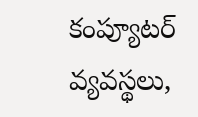కంప్యూటర్ వ్యవస్థలు,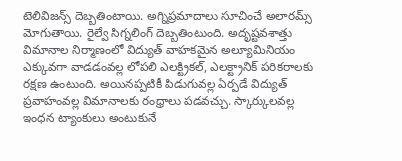టెలివిజన్స్ దెబ్బతింటాయి. అగ్నిప్రమాదాలు సూచించే అలారమ్స్ మోగుతాయి. రైల్వే సిగ్నలింగ్ దెబ్బతింటుంది. అదృష్టవశాత్తు విమానాల నిర్మాణంలో విద్యుత్ వాహకమైన అల్యూమినియం ఎక్కువగా వాడడంవల్ల లోపలి ఎలక్ట్రికల్, ఎలక్ట్రానిక్ పరికరాలకు రక్షణ ఉంటుంది. అయినప్పటికీ పిడుగువల్ల ఏర్పడే విద్యుత్ ప్రవాహంవల్ల విమానాలకు రంధ్రాలు పడవచ్చు. స్కార్కులవల్ల ఇంధన ట్యాంకులు అంటుకునే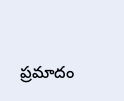ప్రమాదం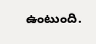ఉంటుంది.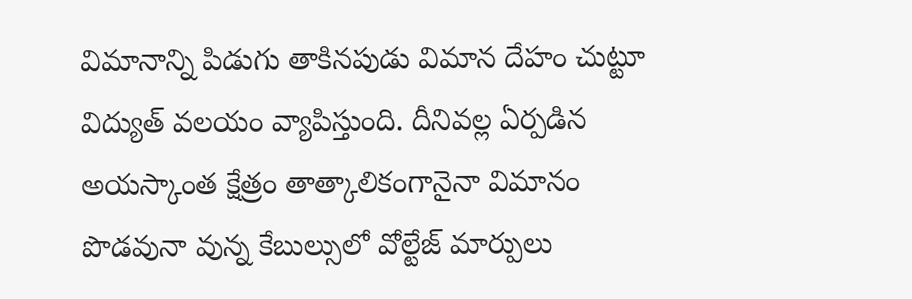విమానాన్ని పిడుగు తాకినపుడు విమాన దేహం చుట్టూ విద్యుత్ వలయం వ్యాపిస్తుంది. దీనివల్ల ఏర్పడిన అయస్కాంత క్షేత్రం తాత్కాలికంగానైనా విమానం పొడవునా వున్న కేబుల్సులో వోల్టేజ్ మార్పులు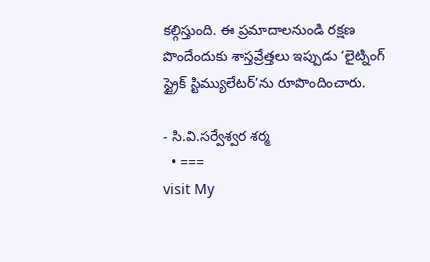కల్గిస్తుంది. ఈ ప్రమాదాలనుండి రక్షణ పొందేందుకు శాస్తవ్రేత్తలు ఇప్పుడు ‘లైట్నింగ్ స్ట్రైక్ స్టిమ్యులేటర్’ను రూపొందించారు.

- సి.వి.సర్వేశ్వర శర్మ
  • ===
visit My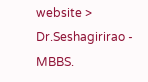website > Dr.Seshagirirao - MBBS.